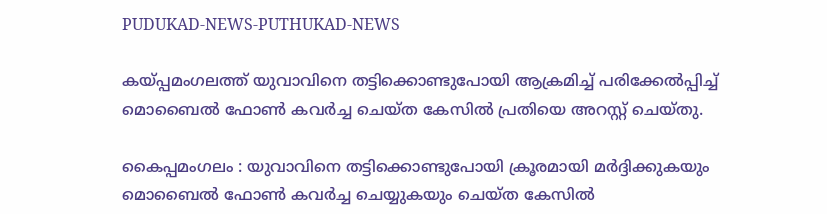PUDUKAD-NEWS-PUTHUKAD-NEWS

കയ്പ്പമംഗലത്ത് യുവാവിനെ തട്ടിക്കൊണ്ടുപോയി ആക്രമിച്ച് പരിക്കേൽപ്പിച്ച് മൊബൈൽ ഫോൺ കവർച്ച ചെയ്ത കേസിൽ പ്രതിയെ അറസ്റ്റ് ചെയ്തു.

കൈപ്പമംഗലം : യുവാവിനെ തട്ടിക്കൊണ്ടുപോയി ക്രൂരമായി മർദ്ദിക്കുകയും മൊബൈൽ ഫോൺ കവർച്ച ചെയ്യുകയും ചെയ്ത കേസിൽ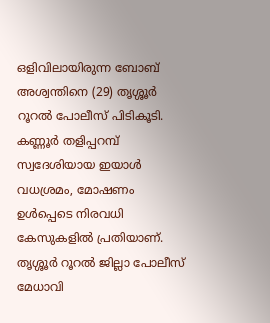ഒളിവിലായിരുന്ന ബോബ് അശ്വന്തിനെ (29) തൃശ്ശൂർ റൂറൽ പോലീസ് പിടികൂടി. കണ്ണൂർ തളിപ്പറമ്പ് സ്വദേശിയായ ഇയാൾ വധശ്രമം, മോഷണം ഉൾപ്പെടെ നിരവധി കേസുകളിൽ പ്രതിയാണ്. തൃശ്ശൂർ റൂറൽ ജില്ലാ പോലീസ് മേധാവി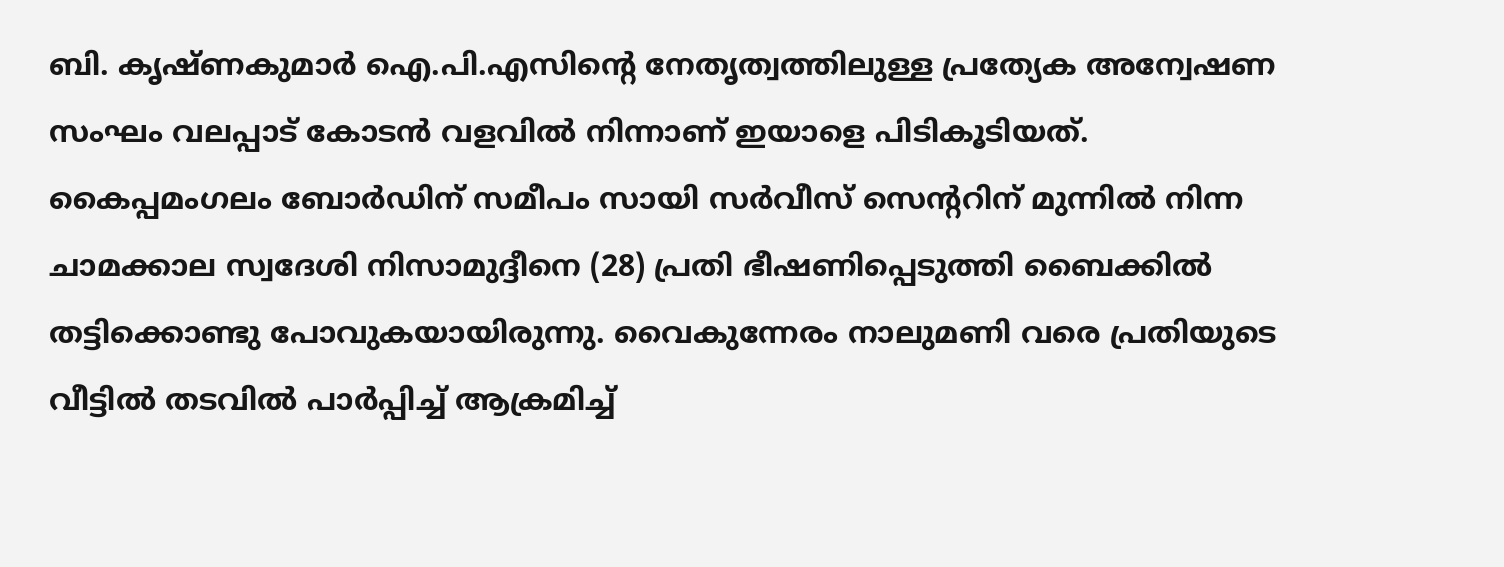ബി. കൃഷ്ണകുമാർ ഐ.പി.എസിന്റെ നേതൃത്വത്തിലുള്ള പ്രത്യേക അന്വേഷണ സംഘം വലപ്പാട് കോടൻ വളവിൽ നിന്നാണ് ഇയാളെ പിടികൂടിയത്.
കൈപ്പമംഗലം ബോർഡിന് സമീപം സായി സർവീസ് സെന്ററിന് മുന്നിൽ നിന്ന ചാമക്കാല സ്വദേശി നിസാമുദ്ദീനെ (28) പ്രതി ഭീഷണിപ്പെടുത്തി ബൈക്കിൽ തട്ടിക്കൊണ്ടു പോവുകയായിരുന്നു. വൈകുന്നേരം നാലുമണി വരെ പ്രതിയുടെ വീട്ടിൽ തടവിൽ പാർപ്പിച്ച് ആക്രമിച്ച്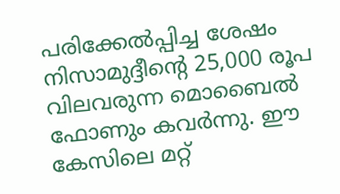പരിക്കേൽപ്പിച്ച ശേഷം നിസാമുദ്ദീന്റെ 25,000 രൂപ വിലവരുന്ന മൊബൈൽ ഫോണും കവർന്നു. ഈ കേസിലെ മറ്റ്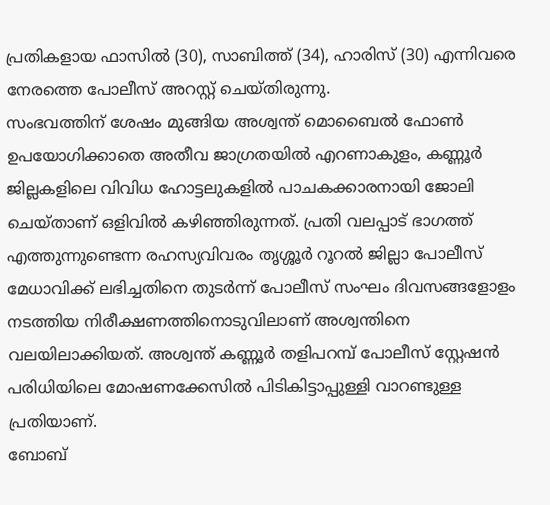പ്രതികളായ ഫാസിൽ (30), സാബിത്ത് (34), ഹാരിസ് (30) എന്നിവരെ നേരത്തെ പോലീസ് അറസ്റ്റ് ചെയ്തിരുന്നു.
സംഭവത്തിന് ശേഷം മുങ്ങിയ അശ്വന്ത് മൊബൈൽ ഫോൺ ഉപയോഗിക്കാതെ അതീവ ജാഗ്രതയിൽ എറണാകുളം, കണ്ണൂർ ജില്ലകളിലെ വിവിധ ഹോട്ടലുകളിൽ പാചകക്കാരനായി ജോലി ചെയ്താണ് ഒളിവിൽ കഴിഞ്ഞിരുന്നത്. പ്രതി വലപ്പാട് ഭാഗത്ത് എത്തുന്നുണ്ടെന്ന രഹസ്യവിവരം തൃശ്ശൂർ റൂറൽ ജില്ലാ പോലീസ് മേധാവിക്ക് ലഭിച്ചതിനെ തുടർന്ന് പോലീസ് സംഘം ദിവസങ്ങളോളം നടത്തിയ നിരീക്ഷണത്തിനൊടുവിലാണ് അശ്വന്തിനെ വലയിലാക്കിയത്. അശ്വന്ത് കണ്ണൂർ തളിപറമ്പ് പോലീസ് സ്റ്റേഷൻ പരിധിയിലെ മോഷണക്കേസിൽ പിടികിട്ടാപ്പുള്ളി വാറണ്ടുള്ള പ്രതിയാണ്.
ബോബ്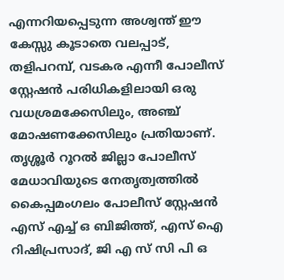എന്നറിയപ്പെടുന്ന അശ്വന്ത് ഈ കേസ്സു കൂടാതെ വലപ്പാട്, തളിപറമ്പ്, വടകര എന്നീ പോലീസ് സ്റ്റേഷൻ പരിധികളിലായി ഒരു വധശ്രമക്കേസിലും, അഞ്ച് മോഷണക്കേസിലും പ്രതിയാണ്.
തൃശ്ശൂർ റൂറൽ ജില്ലാ പോലീസ് മേധാവിയുടെ നേതൃത്വത്തിൽ കൈപ്പമംഗലം പോലീസ് സ്റ്റേഷൻ എസ് എച്ച് ഒ ബിജിത്ത്, എസ് ഐ റിഷിപ്രസാദ്, ജി എ സ് സി പി ഒ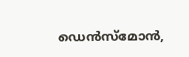ഡെൻസ്മോൻ,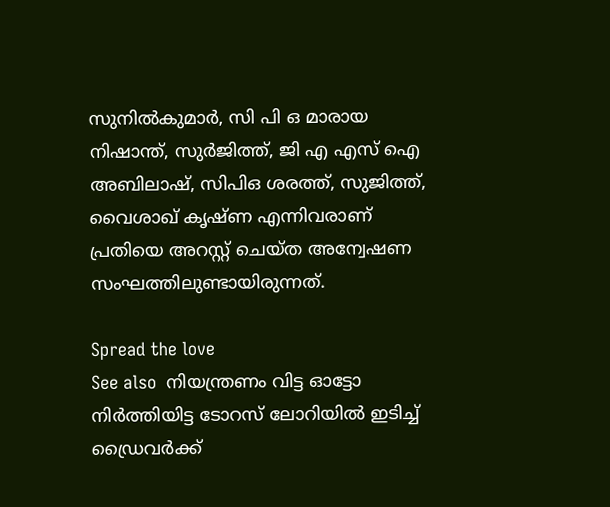സുനിൽകുമാർ, സി പി ഒ മാരായ നിഷാന്ത്, സുർജിത്ത്, ജി എ എസ് ഐ അബിലാഷ്, സിപിഒ ശരത്ത്, സുജിത്ത്, വൈശാഖ് കൃഷ്ണ എന്നിവരാണ് പ്രതിയെ അറസ്റ്റ് ചെയ്ത അന്വേഷണ സംഘത്തിലുണ്ടായിരുന്നത്.

Spread the love
See also  നിയന്ത്രണം വിട്ട ഓട്ടോ നിർത്തിയിട്ട ടോറസ് ലോറിയിൽ ഇടിച്ച് ഡ്രൈവർക്ക്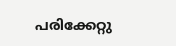പരിക്കേറ്റു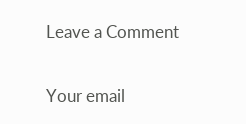Leave a Comment

Your email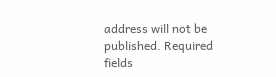address will not be published. Required fields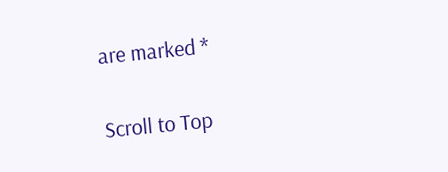are marked *

Scroll to Top